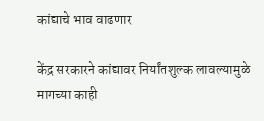कांद्याचे भाव वाढणार

केंद्र सरकारने कांद्यावर निर्यांतशुल्क लावल्यामुळे मागच्या काही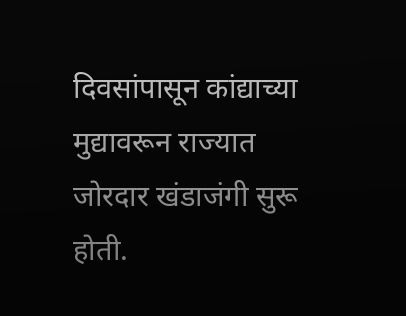दिवसांपासून कांद्याच्या मुद्यावरून राज्यात जोरदार खंडाजंगी सुरू होती.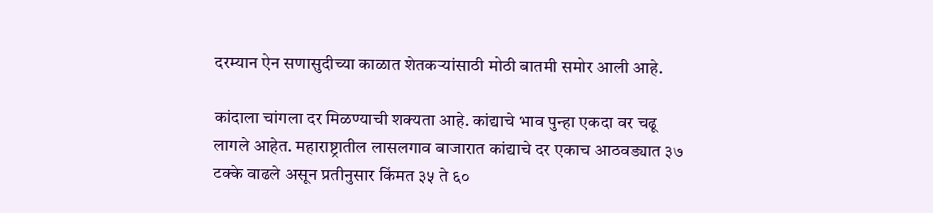दरम्यान ऐन सणासुदीच्या काळात शेतकऱ्यांसाठी मोठी बातमी समोर आली आहे.

कांदाला चांगला दर मिळण्याची शक्यता आहे. कांद्याचे भाव पुन्हा एकदा वर चढू लागले आहेत. महाराष्ट्रातील लासलगाव बाजारात कांद्याचे दर एकाच आठवड्यात ३७ टक्के वाढले असून प्रतीनुसार किंमत ३५ ते ६०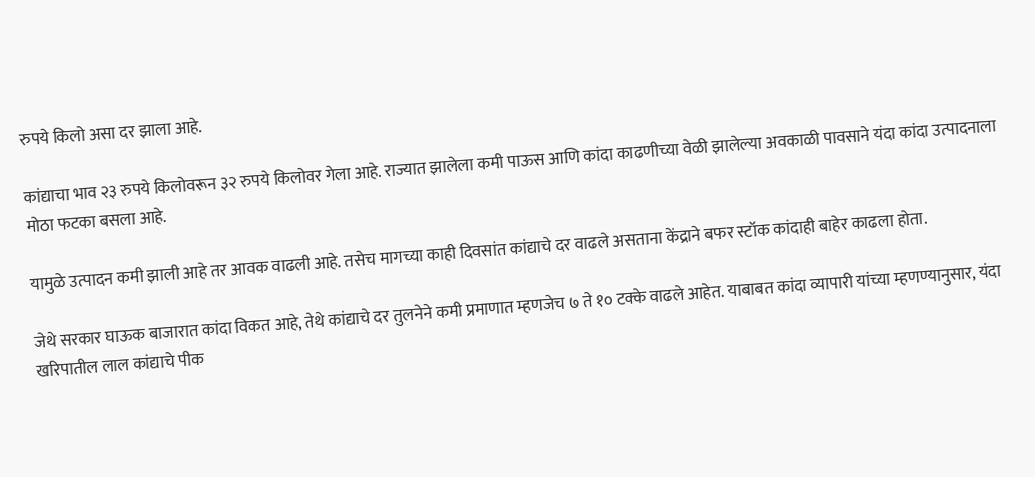रुपये किलो असा दर झाला आहे.

कांद्याचा भाव २३ रुपये किलोवरून ३२ रुपये किलोवर गेला आहे. राज्यात झालेला कमी पाऊस आणि कांदा काढणीच्या वेळी झालेल्या अवकाळी पावसाने यंदा कांदा उत्पादनाला मोठा फटका बसला आहे.

यामुळे उत्पादन कमी झाली आहे तर आवक वाढली आहे. तसेच मागच्या काही दिवसांत कांद्याचे दर वाढले असताना केंद्राने बफर स्टॉक कांदाही बाहेर काढला होता.

जेथे सरकार घाऊक बाजारात कांदा विकत आहे, तेथे कांद्याचे दर तुलनेने कमी प्रमाणात म्हणजेच ७ ते १० टक्के वाढले आहेत. याबाबत कांदा व्यापारी यांच्या म्हणण्यानुसार, यंदा खरिपातील लाल कांद्याचे पीक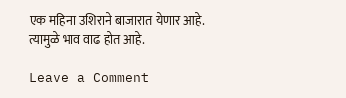एक महिना उशिराने बाजारात येणार आहे. त्यामुळे भाव वाढ होत आहे.

Leave a Comment